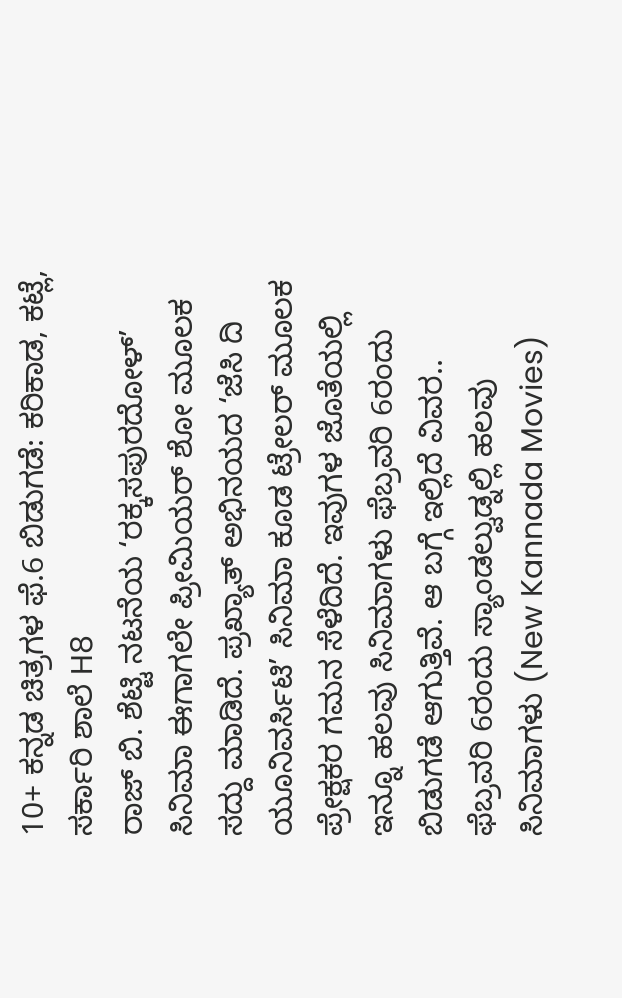10+ ಕನ್ನಡ ಚಿತ್ರಗಳ ಫೆ.6 ಬಿಡುಗಡೆ: ಕರಿಕಾಡ, ಕಟ್ಲೆ, ಸರ್ಕಾರಿ ಶಾಲೆ H8
ರಾಜ್ ಬಿ. ಶೆಟ್ಟಿ ನಟನೆಯ ‘ರಕ್ಕಸಪುರದೋಳ್’ ಸಿನಿಮಾ ಈಗಾಗಲೇ ಪ್ರೀಮಿಯರ್ ಶೋ ಮೂಲಕ ಸದ್ದು ಮಾಡಿದೆ. ಪ್ರಖ್ಯಾತ್ ಅಭಿನಯದ ‘ಜೆಸಿ ದಿ ಯೂನಿವರ್ಸಿಟಿ’ ಸಿನಿಮಾ ಕೂಡ ಟ್ರೇಲರ್ ಮೂಲಕ ಪ್ರೇಕ್ಷಕರ ಗಮನ ಸೆಳೆದಿದೆ. ಇವುಗಳ ಜೊತೆಯಲ್ಲಿ ಇನ್ನೂ ಹಲವು ಸಿನಿಮಾಗಳು ಫೆಬ್ರವರಿ 6ರಂದು ಬಿಡುಗಡೆ ಆಗುತ್ತಿವೆ. ಆ ಬಗ್ಗೆ ಇಲ್ಲಿದೆ ವಿವರ..
ಫೆಬ್ರವರಿ 6ರಂದು ಸ್ಯಾಂಡಲ್ವುಡ್ನಲ್ಲಿ ಹಲವು ಸಿನಿಮಾಗಳು (New Kannada Movies)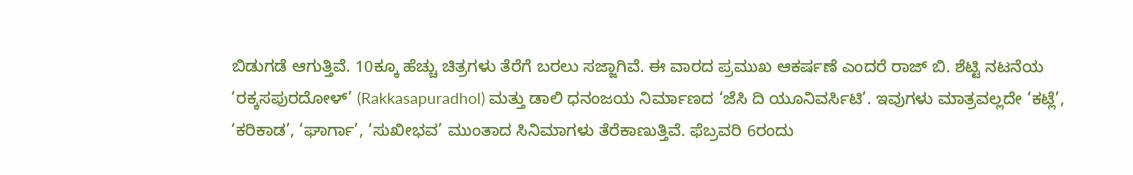ಬಿಡುಗಡೆ ಆಗುತ್ತಿವೆ. 10ಕ್ಕೂ ಹೆಚ್ಚು ಚಿತ್ರಗಳು ತೆರೆಗೆ ಬರಲು ಸಜ್ಜಾಗಿವೆ. ಈ ವಾರದ ಪ್ರಮುಖ ಆಕರ್ಷಣೆ ಎಂದರೆ ರಾಜ್ ಬಿ. ಶೆಟ್ಟಿ ನಟನೆಯ ‘ರಕ್ಕಸಪುರದೋಳ್’ (Rakkasapuradhol) ಮತ್ತು ಡಾಲಿ ಧನಂಜಯ ನಿರ್ಮಾಣದ ‘ಜೆಸಿ ದಿ ಯೂನಿವರ್ಸಿಟಿ’. ಇವುಗಳು ಮಾತ್ರವಲ್ಲದೇ ‘ಕಟ್ಲೆ’, ‘ಕರಿಕಾಡ’, ‘ಘಾರ್ಗಾ’, ‘ಸುಖೀಭವ’ ಮುಂತಾದ ಸಿನಿಮಾಗಳು ತೆರೆಕಾಣುತ್ತಿವೆ. ಫೆಬ್ರವರಿ 6ರಂದು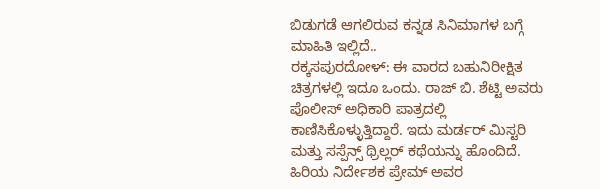ಬಿಡುಗಡೆ ಆಗಲಿರುವ ಕನ್ನಡ ಸಿನಿಮಾಗಳ ಬಗ್ಗೆ ಮಾಹಿತಿ ಇಲ್ಲಿದೆ..
ರಕ್ಕಸಪುರದೋಳ್: ಈ ವಾರದ ಬಹುನಿರೀಕ್ಷಿತ ಚಿತ್ರಗಳಲ್ಲಿ ಇದೂ ಒಂದು. ರಾಜ್ ಬಿ. ಶೆಟ್ಟಿ ಅವರು ಪೊಲೀಸ್ ಅಧಿಕಾರಿ ಪಾತ್ರದಲ್ಲಿ ಕಾಣಿಸಿಕೊಳ್ಳುತ್ತಿದ್ದಾರೆ. ಇದು ಮರ್ಡರ್ ಮಿಸ್ಟರಿ ಮತ್ತು ಸಸ್ಪೆನ್ಸ್ ಥ್ರಿಲ್ಲರ್ ಕಥೆಯನ್ನು ಹೊಂದಿದೆ. ಹಿರಿಯ ನಿರ್ದೇಶಕ ಪ್ರೇಮ್ ಅವರ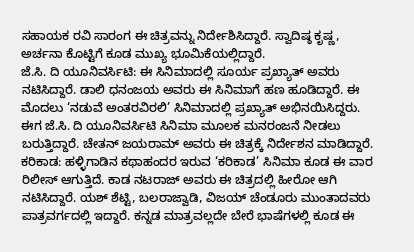ಸಹಾಯಕ ರವಿ ಸಾರಂಗ ಈ ಚಿತ್ರವನ್ನು ನಿರ್ದೇಶಿಸಿದ್ದಾರೆ. ಸ್ವಾದಿಷ್ಠ ಕೃಷ್ಣ, ಅರ್ಚನಾ ಕೊಟ್ಟಿಗೆ ಕೂಡ ಮುಖ್ಯ ಭೂಮಿಕೆಯಲ್ಲಿದ್ದಾರೆ.
ಜೆ.ಸಿ. ದಿ ಯೂನಿವರ್ಸಿಟಿ: ಈ ಸಿನಿಮಾದಲ್ಲಿ ಸೂರ್ಯ ಪ್ರಖ್ಯಾತ್ ಅವರು ನಟಿಸಿದ್ದಾರೆ. ಡಾಲಿ ಧನಂಜಯ ಅವರು ಈ ಸಿನಿಮಾಗೆ ಹಣ ಹೂಡಿದ್ದಾರೆ. ಈ ಮೊದಲು ‘ನಡುವೆ ಅಂತರವಿರಲಿ’ ಸಿನಿಮಾದಲ್ಲಿ ಪ್ರಖ್ಯಾತ್ ಅಭಿನಯಿಸಿದ್ದರು. ಈಗ ಜೆ.ಸಿ. ದಿ ಯೂನಿವರ್ಸಿಟಿ ಸಿನಿಮಾ ಮೂಲಕ ಮನರಂಜನೆ ನೀಡಲು ಬರುತ್ತಿದ್ದಾರೆ. ಚೇತನ್ ಜಯರಾಮ್ ಅವರು ಈ ಚಿತ್ರಕ್ಕೆ ನಿರ್ದೇಶನ ಮಾಡಿದ್ದಾರೆ.
ಕರಿಕಾಡ: ಹಳ್ಳಿಗಾಡಿನ ಕಥಾಹಂದರ ಇರುವ ‘ಕರಿಕಾಡ’ ಸಿನಿಮಾ ಕೂಡ ಈ ವಾರ ರಿಲೀಸ್ ಆಗುತ್ತಿದೆ. ಕಾಡ ನಟರಾಜ್ ಅವರು ಈ ಚಿತ್ರದಲ್ಲಿ ಹೀರೋ ಆಗಿ ನಟಿಸಿದ್ದಾರೆ. ಯಶ್ ಶೆಟ್ಟಿ, ಬಲರಾಜ್ವಾಡಿ, ವಿಜಯ್ ಚೆಂಡೂರು ಮುಂತಾದವರು ಪಾತ್ರವರ್ಗದಲ್ಲಿ ಇದ್ದಾರೆ. ಕನ್ನಡ ಮಾತ್ರವಲ್ಲದೇ ಬೇರೆ ಭಾಷೆಗಳಲ್ಲಿ ಕೂಡ ಈ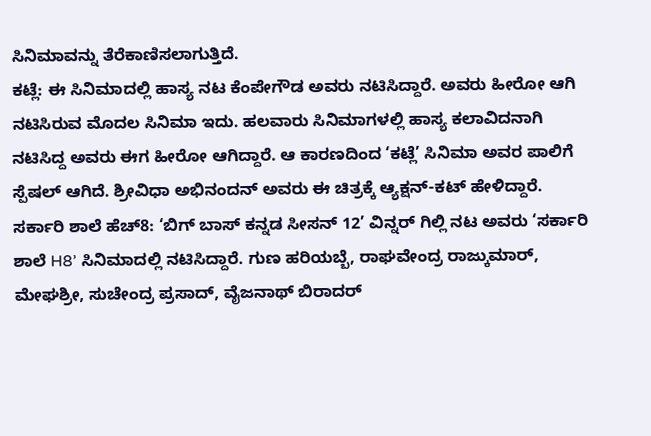ಸಿನಿಮಾವನ್ನು ತೆರೆಕಾಣಿಸಲಾಗುತ್ತಿದೆ.
ಕಟ್ಲೆ: ಈ ಸಿನಿಮಾದಲ್ಲಿ ಹಾಸ್ಯ ನಟ ಕೆಂಪೇಗೌಡ ಅವರು ನಟಿಸಿದ್ದಾರೆ. ಅವರು ಹೀರೋ ಆಗಿ ನಟಿಸಿರುವ ಮೊದಲ ಸಿನಿಮಾ ಇದು. ಹಲವಾರು ಸಿನಿಮಾಗಳಲ್ಲಿ ಹಾಸ್ಯ ಕಲಾವಿದನಾಗಿ ನಟಿಸಿದ್ದ ಅವರು ಈಗ ಹೀರೋ ಆಗಿದ್ದಾರೆ. ಆ ಕಾರಣದಿಂದ ‘ಕಟ್ಲೆ’ ಸಿನಿಮಾ ಅವರ ಪಾಲಿಗೆ ಸ್ಪೆಷಲ್ ಆಗಿದೆ. ಶ್ರೀವಿಧಾ ಅಭಿನಂದನ್ ಅವರು ಈ ಚಿತ್ರಕ್ಕೆ ಆ್ಯಕ್ಷನ್-ಕಟ್ ಹೇಳಿದ್ದಾರೆ.
ಸರ್ಕಾರಿ ಶಾಲೆ ಹೆಚ್8: ‘ಬಿಗ್ ಬಾಸ್ ಕನ್ನಡ ಸೀಸನ್ 12’ ವಿನ್ನರ್ ಗಿಲ್ಲಿ ನಟ ಅವರು ‘ಸರ್ಕಾರಿ ಶಾಲೆ H8’ ಸಿನಿಮಾದಲ್ಲಿ ನಟಿಸಿದ್ದಾರೆ. ಗುಣ ಹರಿಯಬ್ಬೆ, ರಾಘವೇಂದ್ರ ರಾಜ್ಕುಮಾರ್, ಮೇಘಶ್ರೀ, ಸುಚೇಂದ್ರ ಪ್ರಸಾದ್, ವೈಜನಾಥ್ ಬಿರಾದರ್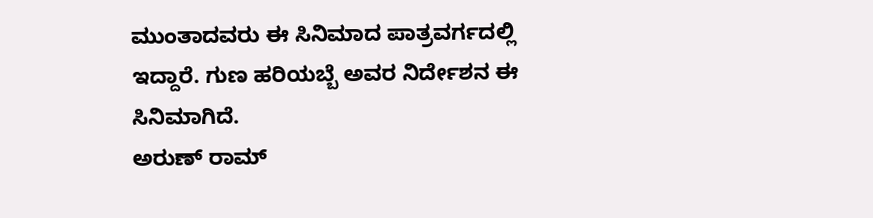ಮುಂತಾದವರು ಈ ಸಿನಿಮಾದ ಪಾತ್ರವರ್ಗದಲ್ಲಿ ಇದ್ದಾರೆ. ಗುಣ ಹರಿಯಬ್ಬೆ ಅವರ ನಿರ್ದೇಶನ ಈ ಸಿನಿಮಾಗಿದೆ.
ಅರುಣ್ ರಾಮ್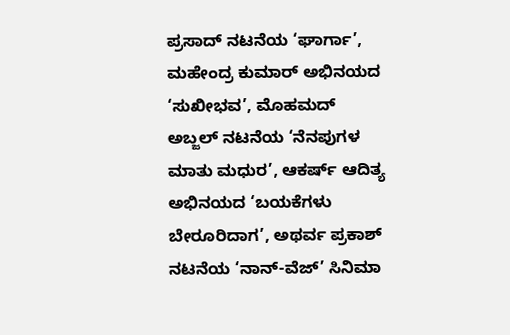ಪ್ರಸಾದ್ ನಟನೆಯ ‘ಘಾರ್ಗಾ’, ಮಹೇಂದ್ರ ಕುಮಾರ್ ಅಭಿನಯದ ‘ಸುಖೀಭವ’, ಮೊಹಮದ್ ಅಬ್ಜಲ್ ನಟನೆಯ ‘ನೆನಪುಗಳ ಮಾತು ಮಧುರ’, ಆಕರ್ಷ್ ಆದಿತ್ಯ ಅಭಿನಯದ ‘ಬಯಕೆಗಳು ಬೇರೂರಿದಾಗ’, ಅಥರ್ವ ಪ್ರಕಾಶ್ ನಟನೆಯ ‘ನಾನ್-ವೆಜ್’ ಸಿನಿಮಾ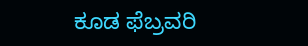ಕೂಡ ಫೆಬ್ರವರಿ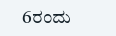6ರಂದು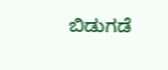ಬಿಡುಗಡೆ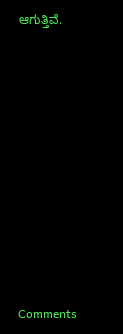ಆಗುತ್ತಿವೆ.














Comments